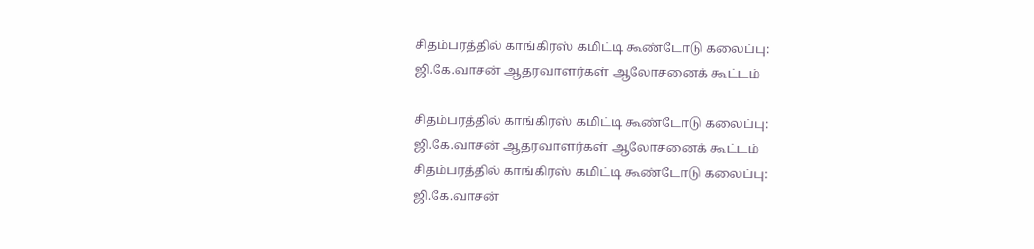சிதம்பரத்தில் காங்கிரஸ் கமிட்டி கூண்டோடு கலைப்பு: ஜி.கே.வாசன் ஆதரவாளர்கள் ஆலோசனைக் கூட்டம்

சிதம்பரத்தில் காங்கிரஸ் கமிட்டி கூண்டோடு கலைப்பு: ஜி.கே.வாசன் ஆதரவாளர்கள் ஆலோசனைக் கூட்டம்
சிதம்பரத்தில் காங்கிரஸ் கமிட்டி கூண்டோடு கலைப்பு: ஜி.கே.வாசன்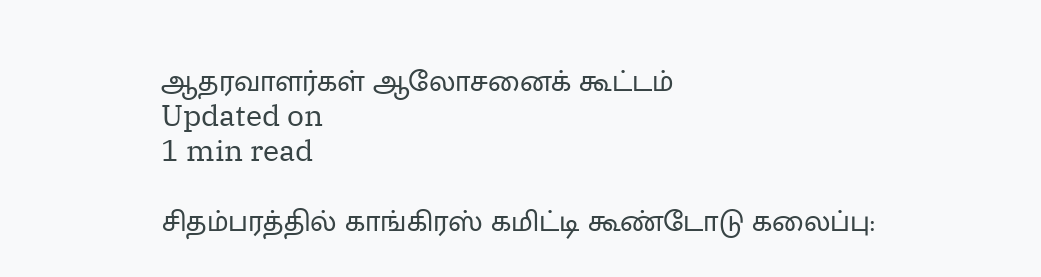ஆதரவாளர்கள் ஆலோசனைக் கூட்டம்
Updated on
1 min read

சிதம்பரத்தில் காங்கிரஸ் கமிட்டி கூண்டோடு கலைப்பு: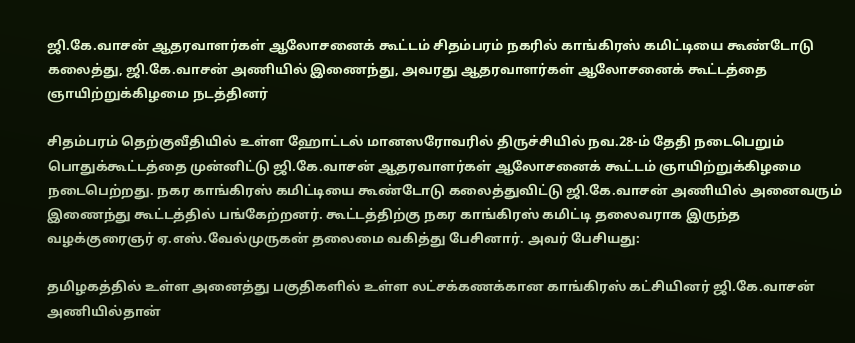ஜி.கே.வாசன் ஆதரவாளர்கள் ஆலோசனைக் கூட்டம் சிதம்பரம் நகரில் காங்கிரஸ் கமிட்டியை கூண்டோடு கலைத்து, ஜி.கே.வாசன் அணியில் இணைந்து, அவரது ஆதரவாளர்கள் ஆலோசனைக் கூட்டத்தை ஞாயிற்றுக்கிழமை நடத்தினர்

சிதம்பரம் தெற்குவீதியில் உள்ள ஹோட்டல் மானஸரோவரில் திருச்சியில் நவ.28-ம் தேதி நடைபெறும் பொதுக்கூட்டத்தை முன்னிட்டு ஜி.கே.வாசன் ஆதரவாளர்கள் ஆலோசனைக் கூட்டம் ஞாயிற்றுக்கிழமை நடைபெற்றது. நகர காங்கிரஸ் கமிட்டியை கூண்டோடு கலைத்துவிட்டு ஜி.கே.வாசன் அணியில் அனைவரும் இணைந்து கூட்டத்தில் பங்கேற்றனர். கூட்டத்திற்கு நகர காங்கிரஸ் கமிட்டி தலைவராக இருந்த வழக்குரைஞர் ஏ.எஸ்.வேல்முருகன் தலைமை வகித்து பேசினார். அவர் பேசியது:

தமிழகத்தில் உள்ள அனைத்து பகுதிகளில் உள்ள லட்சக்கணக்கான காங்கிரஸ் கட்சியினர் ஜி.கே.வாசன் அணியில்தான்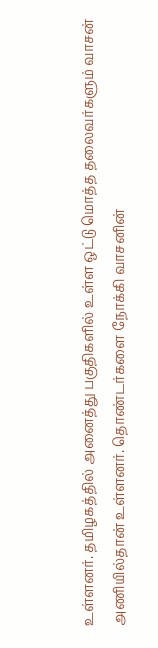உள்ளனர். தமிழகத்தில் அனைத்து பகுதிகளில் உள்ள ஒட்டு மொத்த தலைவர்களும் வாசன் அணியில்தான் உள்ளனர். தொண்டர்களை நோக்கி வாசனின்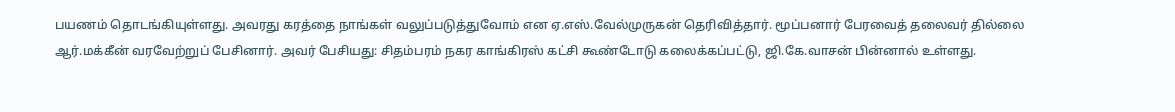பயணம் தொடங்கியுள்ளது. அவரது கரத்தை நாங்கள் வலுப்படுத்துவோம் என ஏ.எஸ்.வேல்முருகன் தெரிவித்தார். மூப்பனார் பேரவைத் தலைவர் தில்லை ஆர்.மக்கீன் வரவேற்றுப் பேசினார். அவர் பேசியது: சிதம்பரம் நகர காங்கிரஸ் கட்சி கூண்டோடு கலைக்கப்பட்டு, ஜி.கே.வாசன் பின்னால் உள்ளது.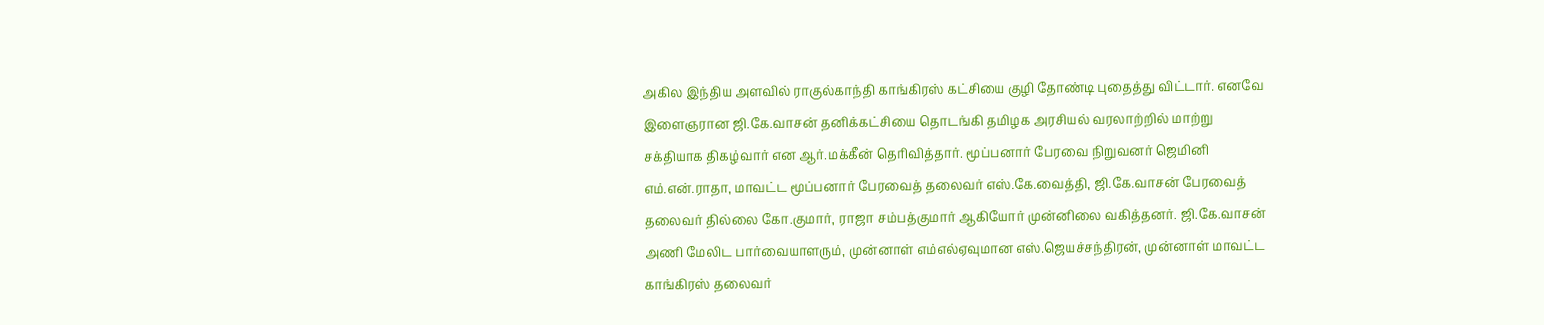அகில இந்திய அளவில் ராகுல்காந்தி காங்கிரஸ் கட்சியை குழி தோண்டி புதைத்து விட்டார். எனவே இளைஞரான ஜி.கே.வாசன் தனிக்கட்சியை தொடங்கி தமிழக அரசியல் வரலாற்றில் மாற்று சக்தியாக திகழ்வார் என ஆர்.மக்கீன் தெரிவித்தார். மூப்பனார் பேரவை நிறுவனர் ஜெமினி எம்.என்.ராதா, மாவட்ட மூப்பனார் பேரவைத் தலைவர் எஸ்.கே.வைத்தி, ஜி.கே.வாசன் பேரவைத் தலைவர் தில்லை கோ.குமார், ராஜா சம்பத்குமார் ஆகியோர் முன்னிலை வகித்தனர். ஜி.கே.வாசன் அணி மேலிட பார்வையாளரும், முன்னாள் எம்எல்ஏவுமான எஸ்.ஜெயச்சந்திரன், முன்னாள் மாவட்ட காங்கிரஸ் தலைவர்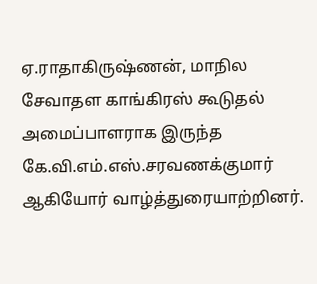ஏ.ராதாகிருஷ்ணன், மாநில சேவாதள காங்கிரஸ் கூடுதல் அமைப்பாளராக இருந்த கே.வி.எம்.எஸ்.சரவணக்குமார் ஆகியோர் வாழ்த்துரையாற்றினர்.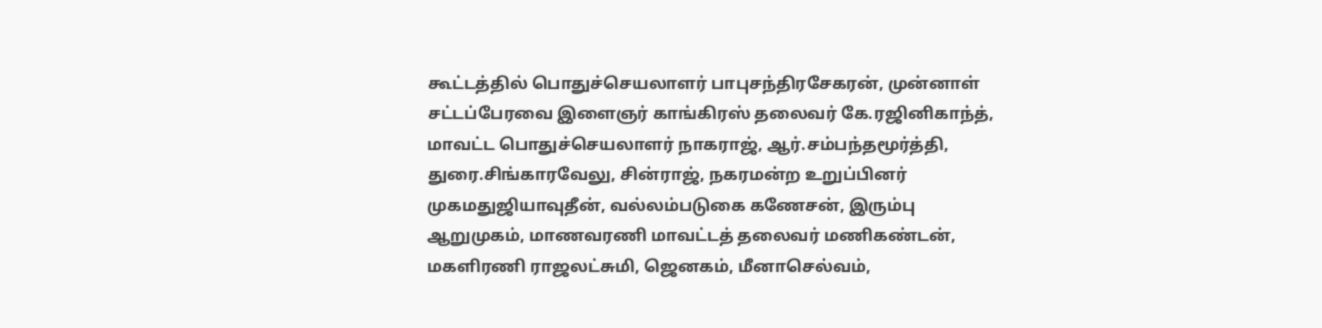கூட்டத்தில் பொதுச்செயலாளர் பாபுசந்திரசேகரன், முன்னாள் சட்டப்பேரவை இளைஞர் காங்கிரஸ் தலைவர் கே.ரஜினிகாந்த், மாவட்ட பொதுச்செயலாளர் நாகராஜ், ஆர்.சம்பந்தமூர்த்தி, துரை.சிங்காரவேலு, சின்ராஜ், நகரமன்ற உறுப்பினர் முகமதுஜியாவுதீன், வல்லம்படுகை கணேசன், இரும்பு ஆறுமுகம், மாணவரணி மாவட்டத் தலைவர் மணிகண்டன், மகளிரணி ராஜலட்சுமி, ஜெனகம், மீனாசெல்வம்,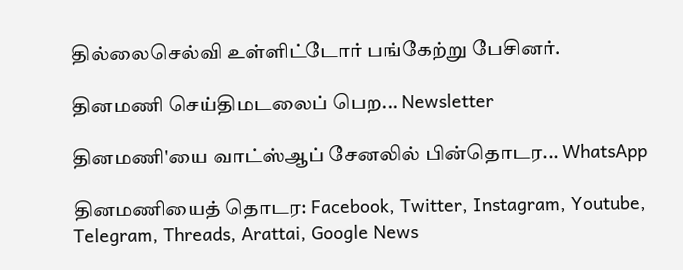தில்லைசெல்வி உள்ளிட்டோர் பங்கேற்று பேசினர்.

தினமணி செய்திமடலைப் பெற... Newsletter

தினமணி'யை வாட்ஸ்ஆப் சேனலில் பின்தொடர... WhatsApp

தினமணியைத் தொடர: Facebook, Twitter, Instagram, Youtube, Telegram, Threads, Arattai, Google News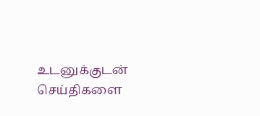உடனுக்குடன் செய்திகளை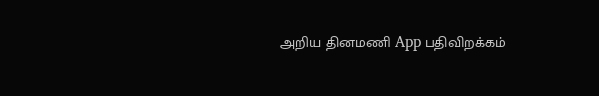அறிய தினமணி App பதிவிறக்கம்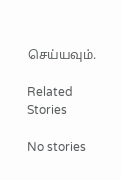செய்யவும்.

Related Stories

No stories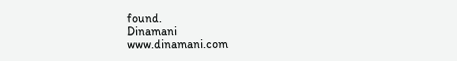found.
Dinamani
www.dinamani.com